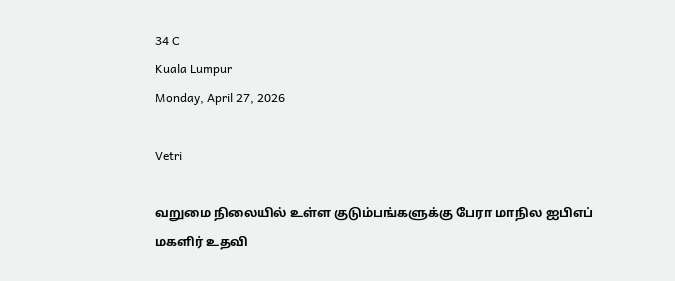34 C
Kuala Lumpur
Monday, April 27, 2026

Vetri

வறுமை நிலையில் உள்ள குடும்பங்களுக்கு பேரா மாநில ஐபிஎப் மகளிர் உதவி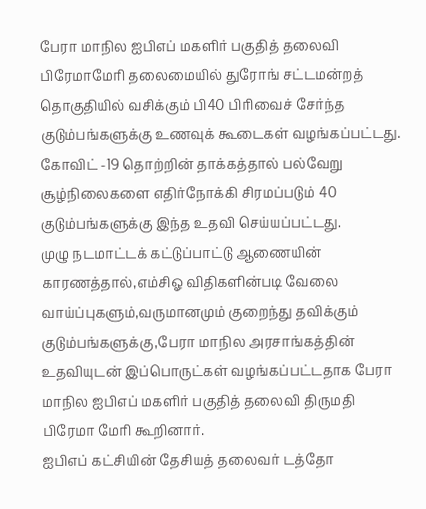பேரா மாநில ஐபிஎப் மகளிர் பகுதித் தலைவி பிரேமாமேரி தலைமையில் துரோங் சட்டமன்றத் தொகுதியில் வசிக்கும் பி40 பிரிவைச் சேர்ந்த குடும்பங்களுக்கு உணவுக் கூடைகள் வழங்கப்பட்டது.
கோவிட் -19 தொற்றின் தாக்கத்தால் பல்வேறு சூழ்நிலைகளை எதிர்நோக்கி சிரமப்படும் 40 குடும்பங்களுக்கு இந்த உதவி செய்யப்பட்டது.
முழு நடமாட்டக் கட்டுப்பாட்டு ஆணையின் காரணத்தால்,எம்சிஓ விதிகளின்படி வேலை வாய்ப்புகளும்,வருமானமும் குறைந்து தவிக்கும் குடும்பங்களுக்கு,பேரா மாநில அரசாங்கத்தின் உதவியுடன் இப்பொருட்கள் வழங்கப்பட்டதாக பேரா மாநில ஐபிஎப் மகளிர் பகுதித் தலைவி திருமதி பிரேமா மேரி கூறினார்.
ஐபிஎப் கட்சியின் தேசியத் தலைவர் டத்தோ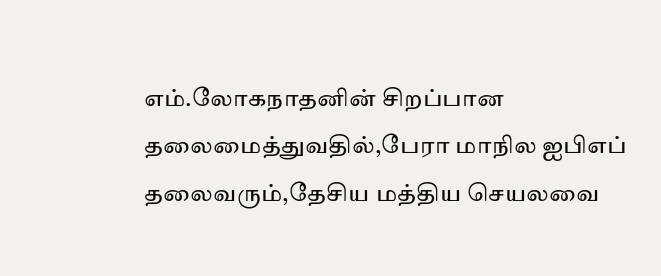எம்.லோகநாதனின் சிறப்பான தலைமைத்துவதில்,பேரா மாநில ஐபிஎப் தலைவரும்,தேசிய மத்திய செயலவை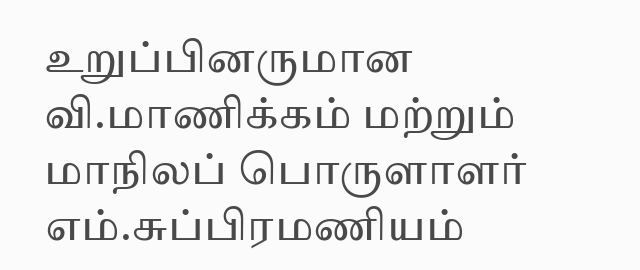உறுப்பினருமான வி.மாணிக்கம் மற்றும் மாநிலப் பொருளாளர் எம்.சுப்பிரமணியம்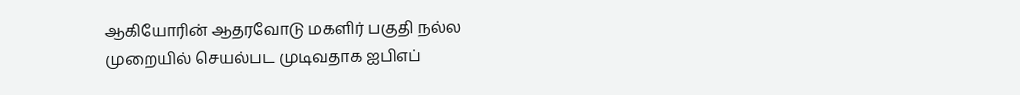ஆகியோரின் ஆதரவோடு மகளிர் பகுதி நல்ல முறையில் செயல்பட முடிவதாக ஐபிஎப்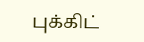புக்கிட்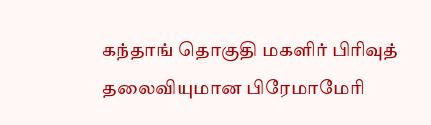கந்தாங் தொகுதி மகளிர் பிரிவுத் தலைவியுமான பிரேமாமேரி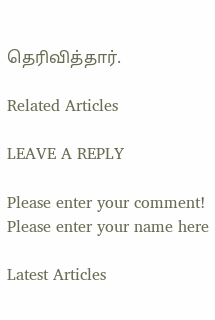தெரிவித்தார்.

Related Articles

LEAVE A REPLY

Please enter your comment!
Please enter your name here

Latest Articles